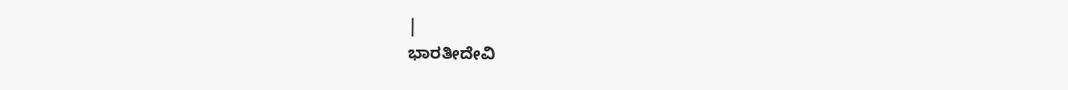|
ಭಾರತೀದೇವಿ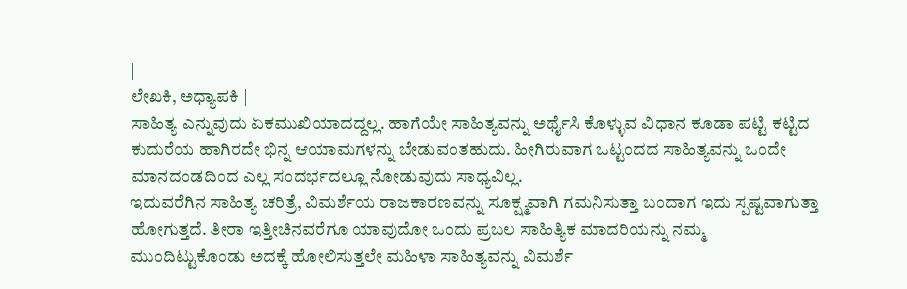|
ಲೇಖಕಿ, ಅಧ್ಯಾಪಕಿ |
ಸಾಹಿತ್ಯ ಎನ್ನುವುದು ಏಕಮುಖಿಯಾದದ್ದಲ್ಲ. ಹಾಗೆಯೇ ಸಾಹಿತ್ಯವನ್ನು ಅರ್ಥೈಸಿ ಕೊಳ್ಳುವ ವಿಧಾನ ಕೂಡಾ ಪಟ್ಟಿ ಕಟ್ಟಿದ ಕುದುರೆಯ ಹಾಗಿರದೇ ಭಿನ್ನ ಆಯಾಮಗಳನ್ನು ಬೇಡುವಂತಹುದು. ಹೀಗಿರುವಾಗ ಒಟ್ಟಂದದ ಸಾಹಿತ್ಯವನ್ನು ಒಂದೇ ಮಾನದಂಡದಿಂದ ಎಲ್ಲ ಸಂದರ್ಭದಲ್ಲೂ ನೋಡುವುದು ಸಾಧ್ಯವಿಲ್ಲ.
ಇದುವರೆಗಿನ ಸಾಹಿತ್ಯ ಚರಿತ್ರೆ, ವಿಮರ್ಶೆಯ ರಾಜಕಾರಣವನ್ನು ಸೂಕ್ಷ್ಮವಾಗಿ ಗಮನಿಸುತ್ತಾ ಬಂದಾಗ ಇದು ಸ್ಪಷ್ಟವಾಗುತ್ತಾ ಹೋಗುತ್ತದೆ. ತೀರಾ ಇತ್ತೀಚಿನವರೆಗೂ ಯಾವುದೋ ಒಂದು ಪ್ರಬಲ ಸಾಹಿತ್ಯಿಕ ಮಾದರಿಯನ್ನು ನಮ್ಮ ಮುಂದಿಟ್ಟುಕೊಂಡು ಅದಕ್ಕೆ ಹೋಲಿಸುತ್ತಲೇ ಮಹಿಳಾ ಸಾಹಿತ್ಯವನ್ನು ವಿಮರ್ಶೆ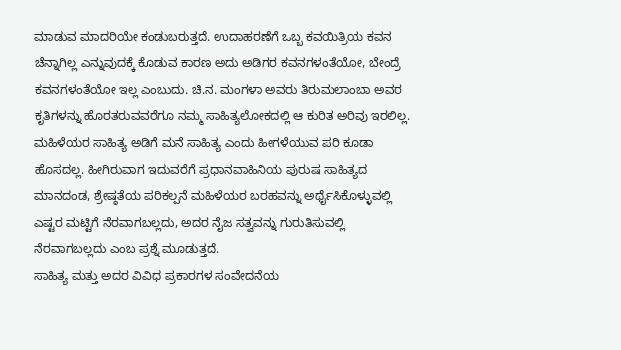ಮಾಡುವ ಮಾದರಿಯೇ ಕಂಡುಬರುತ್ತದೆ. ಉದಾಹರಣೆಗೆ ಒಬ್ಬ ಕವಯಿತ್ರಿಯ ಕವನ ಚೆನ್ನಾಗಿಲ್ಲ ಎನ್ನುವುದಕ್ಕೆ ಕೊಡುವ ಕಾರಣ ಅದು ಅಡಿಗರ ಕವನಗಳಂತೆಯೋ, ಬೇಂದ್ರೆ ಕವನಗಳಂತೆಯೋ ಇಲ್ಲ ಎಂಬುದು. ಚಿ.ನ. ಮಂಗಳಾ ಅವರು ತಿರುಮಲಾಂಬಾ ಅವರ ಕೃತಿಗಳನ್ನು ಹೊರತರುವವರೆಗೂ ನಮ್ಮ ಸಾಹಿತ್ಯಲೋಕದಲ್ಲಿ ಆ ಕುರಿತ ಅರಿವು ಇರಲಿಲ್ಲ. ಮಹಿಳೆಯರ ಸಾಹಿತ್ಯ ಅಡಿಗೆ ಮನೆ ಸಾಹಿತ್ಯ ಎಂದು ಹೀಗಳೆಯುವ ಪರಿ ಕೂಡಾ ಹೊಸದಲ್ಲ. ಹೀಗಿರುವಾಗ ಇದುವರೆಗೆ ಪ್ರಧಾನವಾಹಿನಿಯ ಪುರುಷ ಸಾಹಿತ್ಯದ ಮಾನದಂಡ, ಶ್ರೇಷ್ಠತೆಯ ಪರಿಕಲ್ಪನೆ ಮಹಿಳೆಯರ ಬರಹವನ್ನು ಅರ್ಥೈಸಿಕೊಳ್ಳುವಲ್ಲಿ ಎಷ್ಟರ ಮಟ್ಟಿಗೆ ನೆರವಾಗಬಲ್ಲದು, ಅದರ ನೈಜ ಸತ್ವವನ್ನು ಗುರುತಿಸುವಲ್ಲಿ ನೆರವಾಗಬಲ್ಲದು ಎಂಬ ಪ್ರಶ್ನೆ ಮೂಡುತ್ತದೆ.
ಸಾಹಿತ್ಯ ಮತ್ತು ಅದರ ವಿವಿಧ ಪ್ರಕಾರಗಳ ಸಂವೇದನೆಯ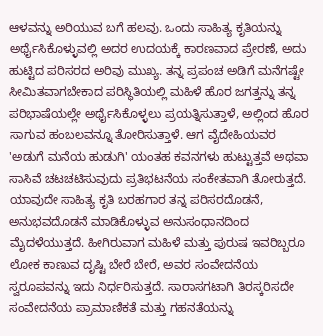ಆಳವನ್ನು ಅರಿಯುವ ಬಗೆ ಹಲವು. ಒಂದು ಸಾಹಿತ್ಯ ಕೃತಿಯನ್ನು ಅರ್ಥೈಸಿಕೊಳ್ಳುವಲ್ಲಿ ಅದರ ಉದಯಕ್ಕೆ ಕಾರಣವಾದ ಪ್ರೇರಣೆ, ಅದು ಹುಟ್ಟಿದ ಪರಿಸರದ ಅರಿವು ಮುಖ್ಯ. ತನ್ನ ಪ್ರಪಂಚ ಅಡಿಗೆ ಮನೆಗಷ್ಟೇ ಸೀಮಿತವಾಗಬೇಕಾದ ಪರಿಸ್ಥಿತಿಯಲ್ಲಿ ಮಹಿಳೆ ಹೊರ ಜಗತ್ತನ್ನು ತನ್ನ ಪರಿಭಾಷೆಯಲ್ಲೇ ಅರ್ಥೈಸಿಕೊಳ್ಳಲು ಪ್ರಯತ್ನಿಸುತ್ತಾಳೆ, ಅಲ್ಲಿಂದ ಹೊರ ಸಾಗುವ ಹಂಬಲವನ್ನೂ ತೋರಿಸುತ್ತಾಳೆ. ಆಗ ವೈದೇಹಿಯವರ 'ಅಡುಗೆ ಮನೆಯ ಹುಡುಗಿ' ಯಂತಹ ಕವನಗಳು ಹುಟ್ಟುತ್ತವೆ ಅಥವಾ ಸಾಸಿವೆ ಚಟಚಟಿಸುವುದು ಪ್ರತಿಭಟನೆಯ ಸಂಕೇತವಾಗಿ ತೋರುತ್ತದೆ.
ಯಾವುದೇ ಸಾಹಿತ್ಯ ಕೃತಿ ಬರಹಗಾರ ತನ್ನ ಪರಿಸರದೊಡನೆ, ಅನುಭವದೊಡನೆ ಮಾಡಿಕೊಳ್ಳುವ ಅನುಸಂಧಾನದಿಂದ ಮೈದಳೆಯುತ್ತದೆ. ಹೀಗಿರುವಾಗ ಮಹಿಳೆ ಮತ್ತು ಪುರುಷ ಇವರಿಬ್ಬರೂ ಲೋಕ ಕಾಣುವ ದೃಷ್ಟಿ ಬೇರೆ ಬೇರೆ, ಅವರ ಸಂವೇದನೆಯ ಸ್ವರೂಪವನ್ನು ಇದು ನಿರ್ಧರಿಸುತ್ತದೆ. ಸಾರಾಸಗಟಾಗಿ ತಿರಸ್ಕರಿಸದೇ ಸಂವೇದನೆಯ ಪ್ರಾಮಾಣಿಕತೆ ಮತ್ತು ಗಹನತೆಯನ್ನು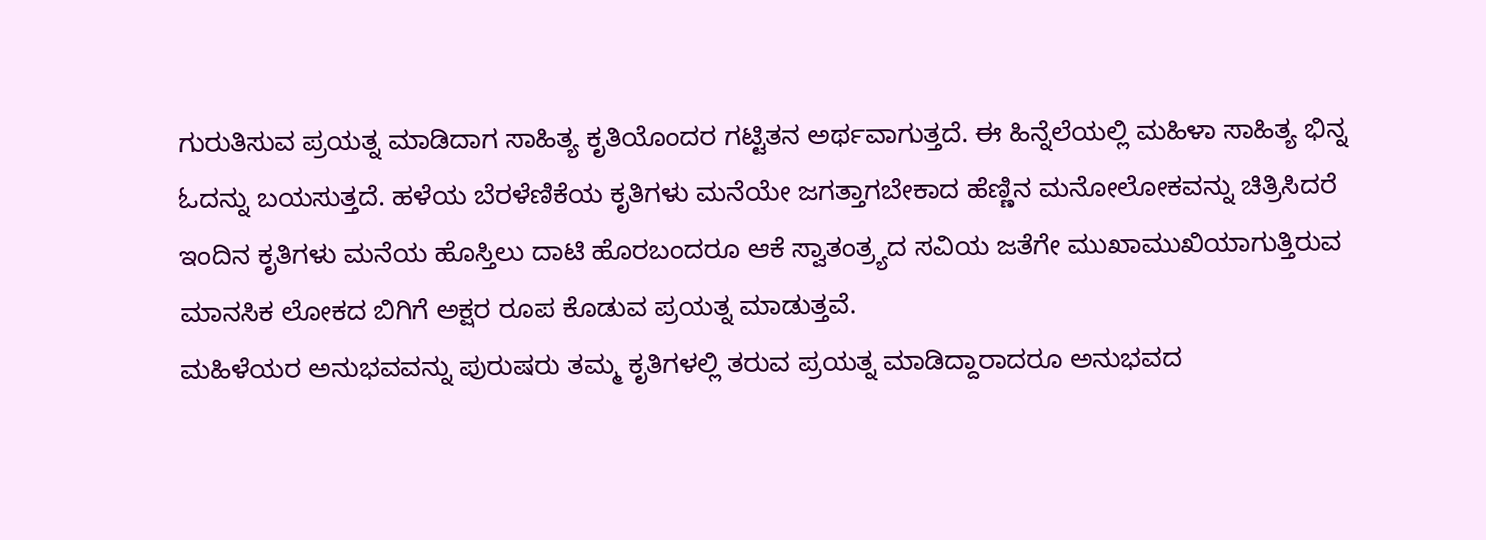ಗುರುತಿಸುವ ಪ್ರಯತ್ನ ಮಾಡಿದಾಗ ಸಾಹಿತ್ಯ ಕೃತಿಯೊಂದರ ಗಟ್ಟಿತನ ಅರ್ಥವಾಗುತ್ತದೆ. ಈ ಹಿನ್ನೆಲೆಯಲ್ಲಿ ಮಹಿಳಾ ಸಾಹಿತ್ಯ ಭಿನ್ನ ಓದನ್ನು ಬಯಸುತ್ತದೆ. ಹಳೆಯ ಬೆರಳೆಣಿಕೆಯ ಕೃತಿಗಳು ಮನೆಯೇ ಜಗತ್ತಾಗಬೇಕಾದ ಹೆಣ್ಣಿನ ಮನೋಲೋಕವನ್ನು ಚಿತ್ರಿಸಿದರೆ ಇಂದಿನ ಕೃತಿಗಳು ಮನೆಯ ಹೊಸ್ತಿಲು ದಾಟಿ ಹೊರಬಂದರೂ ಆಕೆ ಸ್ವಾತಂತ್ರ್ಯದ ಸವಿಯ ಜತೆಗೇ ಮುಖಾಮುಖಿಯಾಗುತ್ತಿರುವ ಮಾನಸಿಕ ಲೋಕದ ಬಿಗಿಗೆ ಅಕ್ಷರ ರೂಪ ಕೊಡುವ ಪ್ರಯತ್ನ ಮಾಡುತ್ತವೆ.
ಮಹಿಳೆಯರ ಅನುಭವವನ್ನು ಪುರುಷರು ತಮ್ಮ ಕೃತಿಗಳಲ್ಲಿ ತರುವ ಪ್ರಯತ್ನ ಮಾಡಿದ್ದಾರಾದರೂ ಅನುಭವದ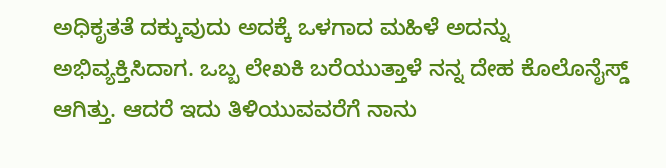ಅಧಿಕೃತತೆ ದಕ್ಕುವುದು ಅದಕ್ಕೆ ಒಳಗಾದ ಮಹಿಳೆ ಅದನ್ನು ಅಭಿವ್ಯಕ್ತಿಸಿದಾಗ. ಒಬ್ಬ ಲೇಖಕಿ ಬರೆಯುತ್ತಾಳೆ ನನ್ನ ದೇಹ ಕೊಲೊನೈಸ್ಡ್ ಆಗಿತ್ತು. ಆದರೆ ಇದು ತಿಳಿಯುವವರೆಗೆ ನಾನು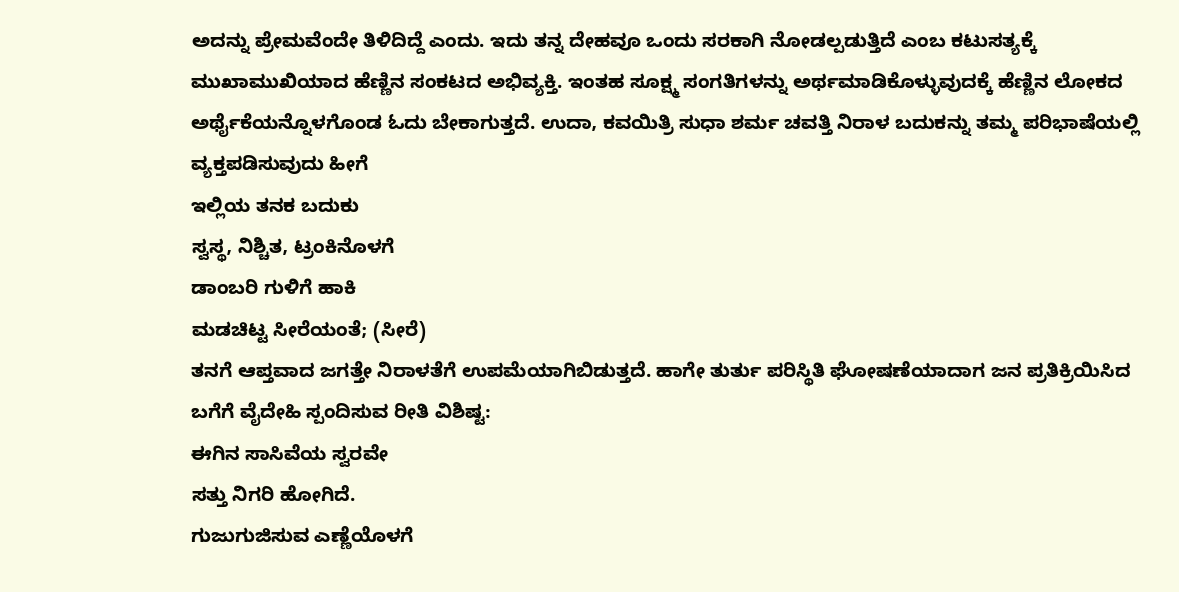ಅದನ್ನು ಪ್ರೇಮವೆಂದೇ ತಿಳಿದಿದ್ದೆ ಎಂದು. ಇದು ತನ್ನ ದೇಹವೂ ಒಂದು ಸರಕಾಗಿ ನೋಡಲ್ಪಡುತ್ತಿದೆ ಎಂಬ ಕಟುಸತ್ಯಕ್ಕೆ ಮುಖಾಮುಖಿಯಾದ ಹೆಣ್ಣಿನ ಸಂಕಟದ ಅಭಿವ್ಯಕ್ತಿ. ಇಂತಹ ಸೂಕ್ಷ್ಮ ಸಂಗತಿಗಳನ್ನು ಅರ್ಥಮಾಡಿಕೊಳ್ಳುವುದಕ್ಕೆ ಹೆಣ್ಣಿನ ಲೋಕದ ಅರ್ಥೈಕೆಯನ್ನೊಳಗೊಂಡ ಓದು ಬೇಕಾಗುತ್ತದೆ. ಉದಾ, ಕವಯಿತ್ರಿ ಸುಧಾ ಶರ್ಮ ಚವತ್ತಿ ನಿರಾಳ ಬದುಕನ್ನು ತಮ್ಮ ಪರಿಭಾಷೆಯಲ್ಲಿ ವ್ಯಕ್ತಪಡಿಸುವುದು ಹೀಗೆ
ಇಲ್ಲಿಯ ತನಕ ಬದುಕು
ಸ್ವಸ್ಥ, ನಿಶ್ಚಿತ, ಟ್ರಂಕಿನೊಳಗೆ
ಡಾಂಬರಿ ಗುಳಿಗೆ ಹಾಕಿ
ಮಡಚಿಟ್ಟ ಸೀರೆಯಂತೆ; (ಸೀರೆ)
ತನಗೆ ಆಪ್ತವಾದ ಜಗತ್ತೇ ನಿರಾಳತೆಗೆ ಉಪಮೆಯಾಗಿಬಿಡುತ್ತದೆ. ಹಾಗೇ ತುರ್ತು ಪರಿಸ್ಥಿತಿ ಘೋಷಣೆಯಾದಾಗ ಜನ ಪ್ರತಿಕ್ರಿಯಿಸಿದ ಬಗೆಗೆ ವೈದೇಹಿ ಸ್ಪಂದಿಸುವ ರೀತಿ ವಿಶಿಷ್ಟ:
ಈಗಿನ ಸಾಸಿವೆಯ ಸ್ವರವೇ
ಸತ್ತು ನಿಗರಿ ಹೋಗಿದೆ.
ಗುಜುಗುಜಿಸುವ ಎಣ್ಣೆಯೊಳಗೆ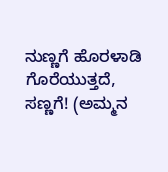ನುಣ್ಣಗೆ ಹೊರಳಾಡಿ ಗೊರೆಯುತ್ತದೆ, ಸಣ್ಣಗೆ! (ಅಮ್ಮನ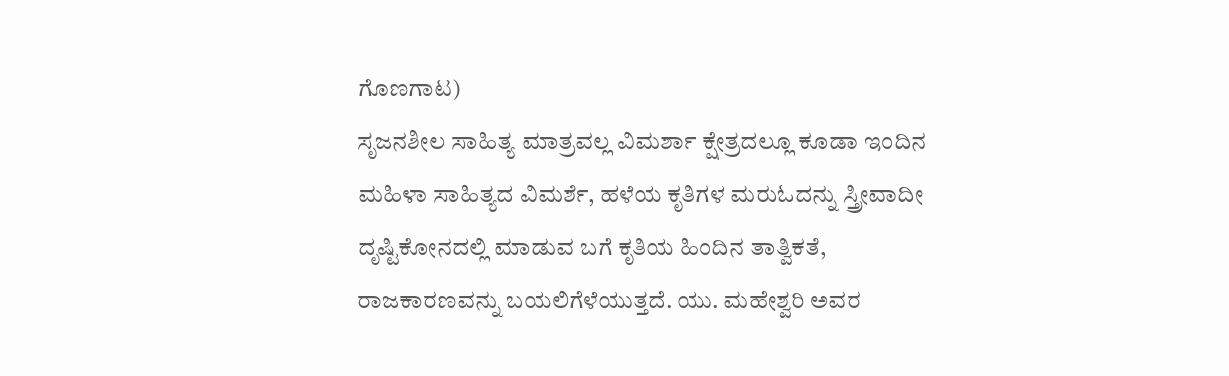ಗೊಣಗಾಟ)
ಸೃಜನಶೀಲ ಸಾಹಿತ್ಯ ಮಾತ್ರವಲ್ಲ ವಿಮರ್ಶಾ ಕ್ಷೇತ್ರದಲ್ಲೂ ಕೂಡಾ ಇಂದಿನ ಮಹಿಳಾ ಸಾಹಿತ್ಯದ ವಿಮರ್ಶೆ, ಹಳೆಯ ಕೃತಿಗಳ ಮರುಓದನ್ನು ಸ್ತ್ರೀವಾದೀ ದೃಷ್ಟಿಕೋನದಲ್ಲಿ ಮಾಡುವ ಬಗೆ ಕೃತಿಯ ಹಿಂದಿನ ತಾತ್ವಿಕತೆ, ರಾಜಕಾರಣವನ್ನು ಬಯಲಿಗೆಳೆಯುತ್ತದೆ. ಯು. ಮಹೇಶ್ವರಿ ಅವರ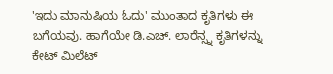'ಇದು ಮಾನುಷಿಯ ಓದು' ಮುಂತಾದ ಕೃತಿಗಳು ಈ ಬಗೆಯವು. ಹಾಗೆಯೇ ಡಿ.ಎಚ್. ಲಾರೆನ್ಸ್ನ ಕೃತಿಗಳನ್ನು ಕೇಟ್ ಮಿಲೆಟ್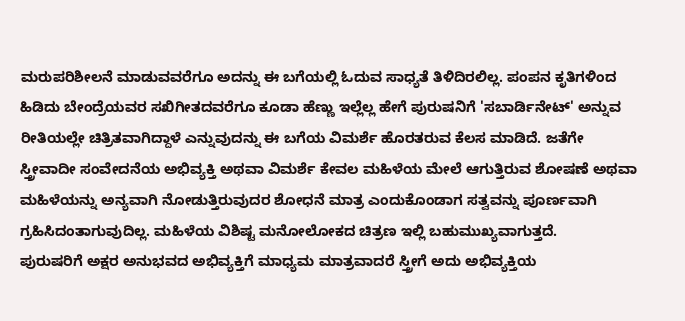ಮರುಪರಿಶೀಲನೆ ಮಾಡುವವರೆಗೂ ಅದನ್ನು ಈ ಬಗೆಯಲ್ಲಿ ಓದುವ ಸಾಧ್ಯತೆ ತಿಳಿದಿರಲಿಲ್ಲ. ಪಂಪನ ಕೃತಿಗಳಿಂದ ಹಿಡಿದು ಬೇಂದ್ರೆಯವರ ಸಖಿಗೀತದವರೆಗೂ ಕೂಡಾ ಹೆಣ್ಣು ಇಲ್ಲೆಲ್ಲ ಹೇಗೆ ಪುರುಷನಿಗೆ 'ಸಬಾರ್ಡಿನೇಟ್' ಅನ್ನುವ ರೀತಿಯಲ್ಲೇ ಚಿತ್ರಿತವಾಗಿದ್ದಾಳೆ ಎನ್ನುವುದನ್ನು ಈ ಬಗೆಯ ವಿಮರ್ಶೆ ಹೊರತರುವ ಕೆಲಸ ಮಾಡಿದೆ. ಜತೆಗೇ ಸ್ತ್ರೀವಾದೀ ಸಂವೇದನೆಯ ಅಭಿವ್ಯಕ್ತಿ ಅಥವಾ ವಿಮರ್ಶೆ ಕೇವಲ ಮಹಿಳೆಯ ಮೇಲೆ ಆಗುತ್ತಿರುವ ಶೋಷಣೆ ಅಥವಾ ಮಹಿಳೆಯನ್ನು ಅನ್ಯವಾಗಿ ನೋಡುತ್ತಿರುವುದರ ಶೋಧನೆ ಮಾತ್ರ ಎಂದುಕೊಂಡಾಗ ಸತ್ವವನ್ನು ಪೂರ್ಣವಾಗಿ ಗ್ರಹಿಸಿದಂತಾಗುವುದಿಲ್ಲ. ಮಹಿಳೆಯ ವಿಶಿಷ್ಟ ಮನೋಲೋಕದ ಚಿತ್ರಣ ಇಲ್ಲಿ ಬಹುಮುಖ್ಯವಾಗುತ್ತದೆ.
ಪುರುಷರಿಗೆ ಅಕ್ಷರ ಅನುಭವದ ಅಭಿವ್ಯಕ್ತಿಗೆ ಮಾಧ್ಯಮ ಮಾತ್ರವಾದರೆ ಸ್ತ್ರೀಗೆ ಅದು ಅಭಿವ್ಯಕ್ತಿಯ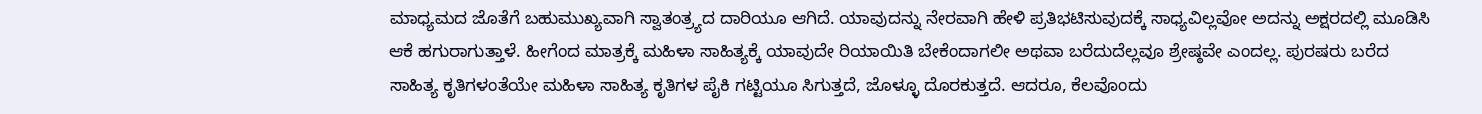ಮಾಧ್ಯಮದ ಜೊತೆಗೆ ಬಹುಮುಖ್ಯವಾಗಿ ಸ್ವಾತಂತ್ರ್ಯದ ದಾರಿಯೂ ಆಗಿದೆ. ಯಾವುದನ್ನು ನೇರವಾಗಿ ಹೇಳಿ ಪ್ರತಿಭಟಿಸುವುದಕ್ಕೆ ಸಾಧ್ಯವಿಲ್ಲವೋ ಅದನ್ನು ಅಕ್ಷರದಲ್ಲಿ ಮೂಡಿಸಿ ಆಕೆ ಹಗುರಾಗುತ್ತಾಳೆ. ಹೀಗೆಂದ ಮಾತ್ರಕ್ಕೆ ಮಹಿಳಾ ಸಾಹಿತ್ಯಕ್ಕೆ ಯಾವುದೇ ರಿಯಾಯಿತಿ ಬೇಕೆಂದಾಗಲೀ ಅಥವಾ ಬರೆದುದೆಲ್ಲವೂ ಶ್ರೇಷ್ಠವೇ ಎಂದಲ್ಲ. ಪುರಷರು ಬರೆದ ಸಾಹಿತ್ಯ ಕೃತಿಗಳಂತೆಯೇ ಮಹಿಳಾ ಸಾಹಿತ್ಯ ಕೃತಿಗಳ ಪೈಕಿ ಗಟ್ಟಿಯೂ ಸಿಗುತ್ತದೆ, ಜೊಳ್ಳೂ ದೊರಕುತ್ತದೆ. ಆದರೂ, ಕೆಲವೊಂದು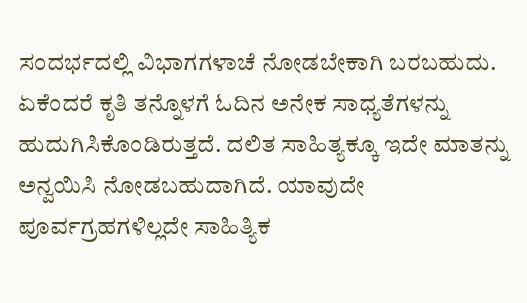ಸಂದರ್ಭದಲ್ಲಿ ವಿಭಾಗಗಳಾಚೆ ನೋಡಬೇಕಾಗಿ ಬರಬಹುದು. ಏಕೆಂದರೆ ಕೃತಿ ತನ್ನೊಳಗೆ ಓದಿನ ಅನೇಕ ಸಾಧ್ಯತೆಗಳನ್ನು ಹುದುಗಿಸಿಕೊಂಡಿರುತ್ತದೆ. ದಲಿತ ಸಾಹಿತ್ಯಕ್ಕೂ ಇದೇ ಮಾತನ್ನು ಅನ್ವಯಿಸಿ ನೋಡಬಹುದಾಗಿದೆ. ಯಾವುದೇ ಪೂರ್ವಗ್ರಹಗಳಿಲ್ಲದೇ ಸಾಹಿತ್ಯಿಕ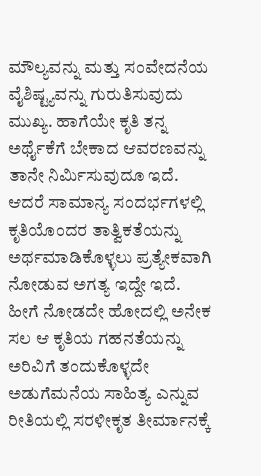ಮೌಲ್ಯವನ್ನು ಮತ್ತು ಸಂವೇದನೆಯ ವೈಶಿಷ್ಟ್ಯವನ್ನು ಗುರುತಿಸುವುದು ಮುಖ್ಯ. ಹಾಗೆಯೇ ಕೃತಿ ತನ್ನ ಅರ್ಥೈಕೆಗೆ ಬೇಕಾದ ಆವರಣವನ್ನು ತಾನೇ ನಿರ್ಮಿಸುವುದೂ ಇದೆ. ಆದರೆ ಸಾಮಾನ್ಯ ಸಂದರ್ಭಗಳಲ್ಲಿ ಕೃತಿಯೊಂದರ ತಾತ್ವಿಕತೆಯನ್ನು ಅರ್ಥಮಾಡಿಕೊಳ್ಳಲು ಪ್ರತ್ಯೇಕವಾಗಿ ನೋಡುವ ಅಗತ್ಯ ಇದ್ದೇ ಇದೆ. ಹೀಗೆ ನೋಡದೇ ಹೋದಲ್ಲಿ ಅನೇಕ ಸಲ ಆ ಕೃತಿಯ ಗಹನತೆಯನ್ನು ಅರಿವಿಗೆ ತಂದುಕೊಳ್ಳದೇ ಅಡುಗೆಮನೆಯ ಸಾಹಿತ್ಯ ಎನ್ನುವ ರೀತಿಯಲ್ಲಿ ಸರಳೀಕೃತ ತೀರ್ಮಾನಕ್ಕೆ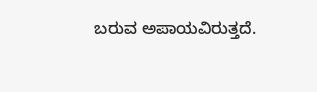ಬರುವ ಅಪಾಯವಿರುತ್ತದೆ.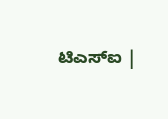ಟಿಎಸ್ಐ |